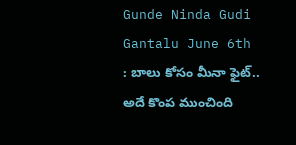Gunde Ninda Gudi Gantalu June 6th : బాలు కోసం మీనా ఫైట్.. అదే కొంప ముంచింది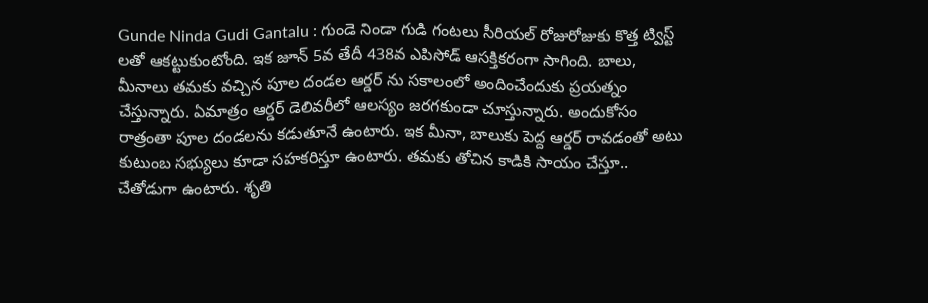Gunde Ninda Gudi Gantalu : గుండె నిండా గుడి గంటలు సీరియల్ రోజురోజుకు కొత్త ట్విస్ట్ లతో ఆకట్టుకుంటోంది. ఇక జూన్ 5వ తేదీ 438వ ఎపిసోడ్ ఆసక్తికరంగా సాగింది. బాలు, మీనాలు తమకు వచ్చిన పూల దండల ఆర్డర్ ను సకాలంలో అందించేందుకు ప్రయత్నం చేస్తున్నారు. ఏమాత్రం ఆర్డర్ డెలివరీలో ఆలస్యం జరగకుండా చూస్తున్నారు. అందుకోసం రాత్రంతా పూల దండలను కడుతూనే ఉంటారు. ఇక మీనా, బాలుకు పెద్ద ఆర్డర్ రావడంతో అటు కుటుంబ సభ్యులు కూడా సహకరిస్తూ ఉంటారు. తమకు తోచిన కాడికి సాయం చేస్తూ.. చేతోడుగా ఉంటారు. శృతి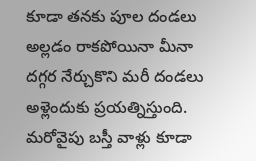కూడా తనకు పూల దండలు అల్లడం రాకపోయినా మీనా దగ్గర నేర్చుకొని మరీ దండలు అళ్లెందుకు ప్రయత్నిస్తుంది. మరోవైపు బస్తీ వాళ్లు కూడా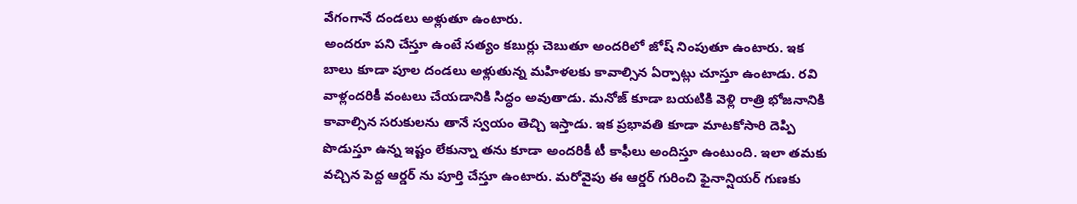వేగంగానే దండలు అళ్లుతూ ఉంటారు.
అందరూ పని చేస్తూ ఉంటే సత్యం కబుర్లు చెబుతూ అందరిలో జోష్ నింపుతూ ఉంటారు. ఇక బాలు కూడా పూల దండలు అళ్లుతున్న మహిళలకు కావాల్సిన ఏర్పాట్లు చూస్తూ ఉంటాడు. రవి వాళ్లందరికీ వంటలు చేయడానికి సిద్ధం అవుతాడు. మనోజ్ కూడా బయటికి వెళ్లి రాత్రి భోజనానికి కావాల్సిన సరుకులను తానే స్వయం తెచ్చి ఇస్తాడు. ఇక ప్రభావతి కూడా మాటకోసారి దెప్పి పొడుస్తూ ఉన్న ఇష్టం లేకున్నా తను కూడా అందరికీ టీ కాఫీలు అందిస్తూ ఉంటుంది. ఇలా తమకు వచ్చిన పెద్ద ఆర్డర్ ను పూర్తి చేస్తూ ఉంటారు. మరోవైపు ఈ ఆర్డర్ గురించి ఫైనాన్షియర్ గుణకు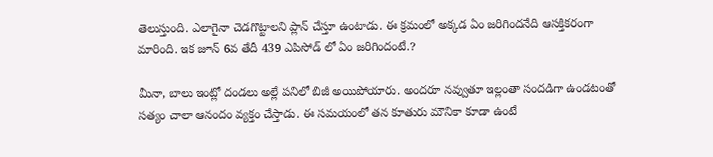తెలుస్తుంది. ఎలాగైనా చెడగొట్టాలని ప్లాన్ చేస్తూ ఉంటాడు. ఈ క్రమంలో అక్కడ ఏం జరిగిందనేది ఆసక్తికరంగా మారింది. ఇక జూన్ 6వ తేదీ 439 ఎపిసోడ్ లో ఏం జరిగిందంటే.?

మీనా, బాలు ఇంట్లో దండలు అల్లే పనిలో బిజీ అయిపోయారు. అందరూ నవ్వుతూ ఇల్లంతా సందడిగా ఉండటంతో సత్యం చాలా ఆనందం వ్యక్తం చేస్తాడు. ఈ సమయంలో తన కూతురు మౌనికా కూడా ఉంటే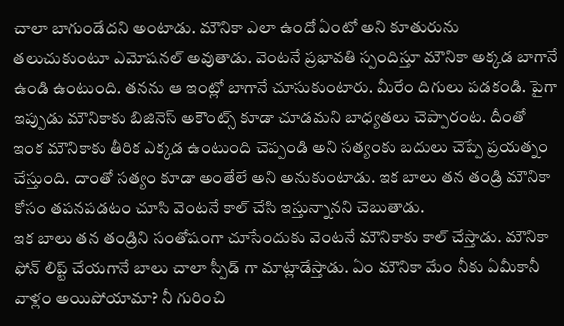చాలా బాగుండేదని అంటాడు. మౌనికా ఎలా ఉందో ఏంటో అని కూతురును తలుచుకుంటూ ఎమోషనల్ అవుతాడు. వెంటనే ప్రభావతి స్పందిస్తూ మౌనికా అక్కడ బాగానే ఉండి ఉంటుంది. తనను ఆ ఇంట్లో బాగానే చూసుకుంటారు. మీరేం దిగులు పడకండి. పైగా ఇప్పుడు మౌనికాకు బిజినెస్ అకౌంట్స్ కూడా చూడమని బాధ్యతలు చెప్పారంట. దీంతో ఇంక మౌనికాకు తీరిక ఎక్కడ ఉంటుంది చెప్పండి అని సత్యంకు బదులు చెప్పే ప్రయత్నం చేస్తుంది. దాంతో సత్యం కూడా అంతేలే అని అనుకుంటాడు. ఇక బాలు తన తండ్రి మౌనికా కోసం తపనపడటం చూసి వెంటనే కాల్ చేసి ఇస్తున్నానని చెబుతాడు.
ఇక బాలు తన తండ్రిని సంతోషంగా చూసేందుకు వెంటనే మౌనికాకు కాల్ చేస్తాడు. మౌనికా ఫోన్ లిప్ట్ చేయగానే బాలు చాలా స్పీడ్ గా మాట్లాడేస్తాడు. ఏం మౌనికా మేం నీకు ఏమీకానీ వాళ్లం అయిపోయామా? నీ గురించి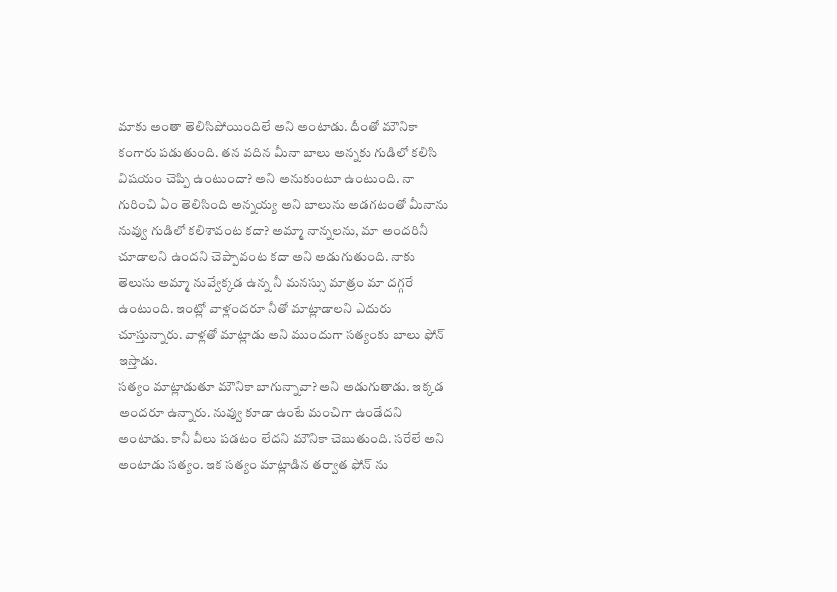మాకు అంతా తెలిసిపోయిందిలే అని అంటాడు. దీంతో మౌనికా కంగారు పడుతుంది. తన వదిన మీనా బాలు అన్నకు గుడిలో కలిసి విషయం చెప్పి ఉంటుందా? అని అనుకుంటూ ఉంటుంది. నా గురించి ఏం తెలిసింది అన్నయ్య అని బాలును అడగటంతో మీనాను నువ్వు గుడిలో కలిశావంట కదా? అమ్మా నాన్నలను, మా అందరినీ చూడాలని ఉందని చెప్పావంట కదా అని అడుగుతుంది. నాకు తెలుసు అమ్మా నువ్వేక్కడ ఉన్న నీ మనస్సు మాత్రం మా దగ్గరే ఉంటుంది. ఇంట్లో వాళ్లందరూ నీతో మాట్లాడాలని ఎదురు చూస్తున్నారు. వాళ్లతో మాట్లాడు అని ముందుగా సత్యంకు బాలు ఫోన్ ఇస్తాడు.
సత్యం మాట్లాడుతూ మౌనికా బాగున్నావా? అని అడుగుతాడు. ఇక్కడ అందరూ ఉన్నారు. నువ్వు కూడా ఉంటే మంచిగా ఉండేదని అంటాడు. కానీ వీలు పడటం లేదని మౌనికా చెబుతుంది. సరేలే అని అంటాడు సత్యం. ఇక సత్యం మాట్లాడిన తర్వాత ఫోన్ ను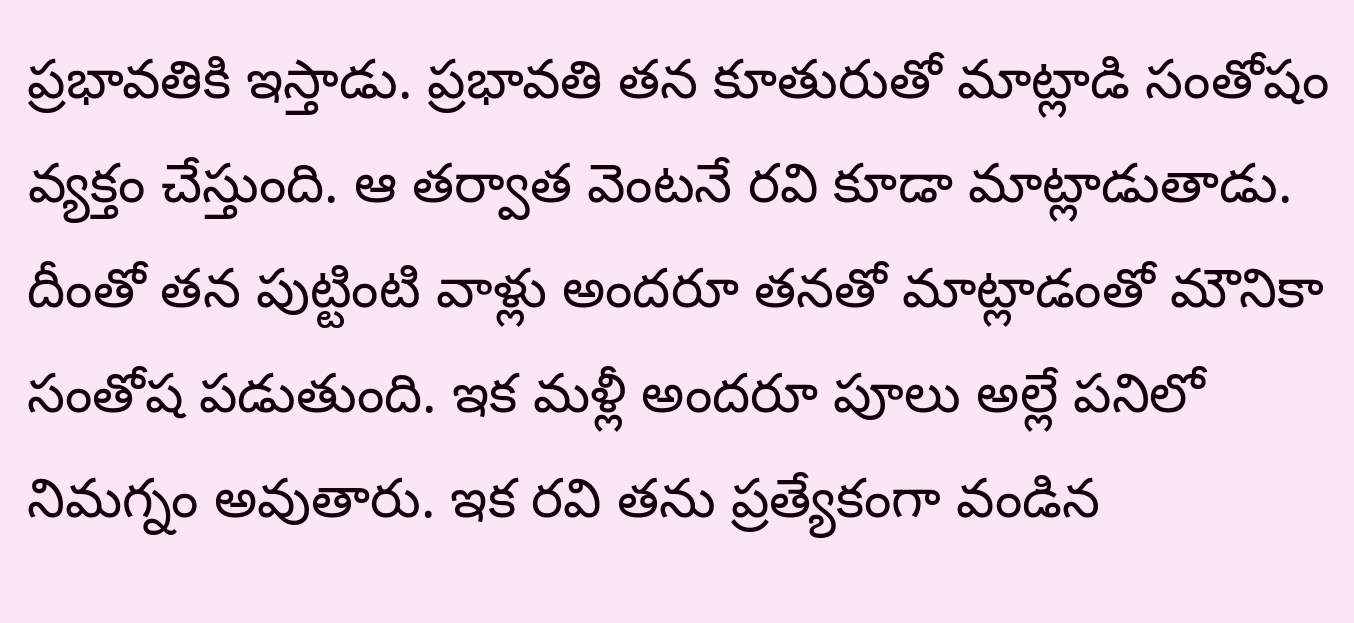ప్రభావతికి ఇస్తాడు. ప్రభావతి తన కూతురుతో మాట్లాడి సంతోషం వ్యక్తం చేస్తుంది. ఆ తర్వాత వెంటనే రవి కూడా మాట్లాడుతాడు. దీంతో తన పుట్టింటి వాళ్లు అందరూ తనతో మాట్లాడంతో మౌనికా సంతోష పడుతుంది. ఇక మళ్లీ అందరూ పూలు అల్లే పనిలో నిమగ్నం అవుతారు. ఇక రవి తను ప్రత్యేకంగా వండిన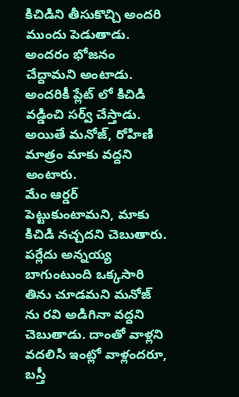కిచిడిని తీసుకొచ్చి అందరి ముందు పెడుతాడు. అందరం భోజనం చేద్దామని అంటాడు. అందరికీ ప్లేట్ లో కిచిడి వడ్డించి సర్వ్ చేస్తాడు. అయితే మనోజ్, రోహిణి మాత్రం మాకు వద్దని అంటారు.
మేం ఆర్డర్ పెట్టుకుంటామని, మాకు కిచిడి నచ్చదని చెబుతారు. పర్లేదు అన్నయ్య బాగుంటుంది ఒక్కసారి తిను చూడమని మనోజ్ ను రవి అడిగినా వద్దని చెబుతాడు. దాంతో వాళ్లని వదలిసి ఇంట్లో వాళ్లందరూ, బస్తీ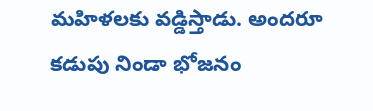మహిళలకు వడ్డిస్తాడు. అందరూ కడుపు నిండా భోజనం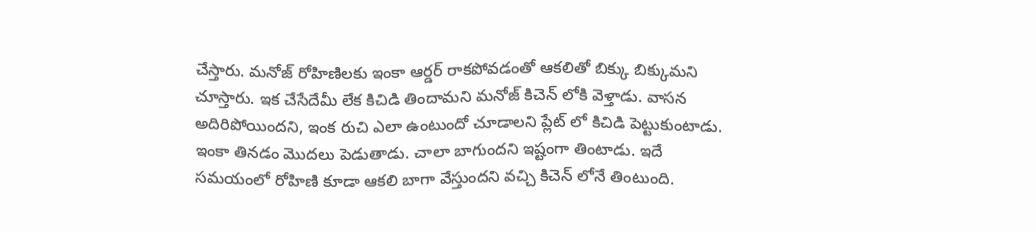చేస్తారు. మనోజ్ రోహిణిలకు ఇంకా ఆర్డర్ రాకపోవడంతో ఆకలితో బిక్కు బిక్కుమని చూస్తారు. ఇక చేసేదేమీ లేక కిచిడి తిందామని మనోజ్ కిచెన్ లోకి వెళ్తాడు. వాసన అదిరిపోయిందని, ఇంక రుచి ఎలా ఉంటుందో చూడాలని ప్లేట్ లో కిచిడి పెట్టుకుంటాడు. ఇంకా తినడం మొదలు పెడుతాడు. చాలా బాగుందని ఇష్టంగా తింటాడు. ఇదే సమయంలో రోహిణి కూడా ఆకలి బాగా వేస్తుందని వచ్చి కిచెన్ లోనే తింటుంది.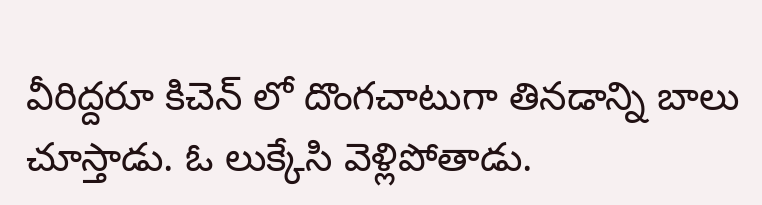వీరిద్దరూ కిచెన్ లో దొంగచాటుగా తినడాన్ని బాలు చూస్తాడు. ఓ లుక్కేసి వెళ్లిపోతాడు.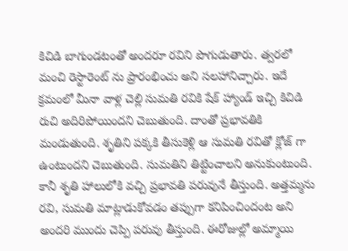కిచిడి బాగుండటంతో అందరూ రవిని పొగుడుతారు. త్వరలో మంచి రెస్టారెంట్ ను ప్రారంభించు అని సలహానిచ్చారు. ఇదే క్రమంలో మీనా వాళ్ల చెల్లి సుమతి రవికి షేక్ హ్యాండ్ ఇచ్చి కిచిడి రుచి అదిరిపోయిందని చెబుతుంది. దాంతో ప్రభావతికి మండుతుంది. శృతిని పక్కకి తీసుకెళ్లి ఆ సుమతి రవితో క్లోజ్ గా ఉంటుందని చెబుతుంది. సుమతిని తిట్టించాలని అనుకుంటుంది. కానీ శృతి హాలులోకి వచ్చి ప్రభావతి పరువునే తీస్తుంది. అత్తమ్మను రవి, సుమతి మాట్లాడుకోవడం తప్పుగా కనిపించిందంట అని అందరి ముందు చెప్పి పరువు తీస్తుంది. ఈరోజుల్లో అమ్మాయి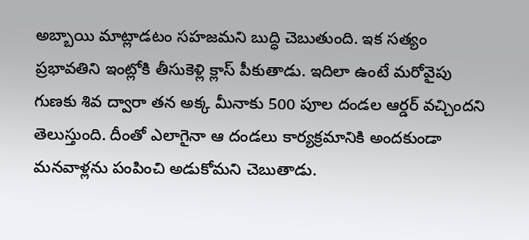అబ్బాయి మాట్లాడటం సహజమని బుద్ధి చెబుతుంది. ఇక సత్యం ప్రభావతిని ఇంట్లోకి తీసుకెళ్లి క్లాస్ పీకుతాడు. ఇదిలా ఉంటే మరోవైపు గుణకు శివ ద్వారా తన అక్క మీనాకు 500 పూల దండల ఆర్డర్ వచ్చిందని తెలుస్తుంది. దీంతో ఎలాగైనా ఆ దండలు కార్యక్రమానికి అందకుండా మనవాళ్లను పంపించి అడుకోమని చెబుతాడు.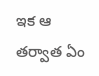ఇక ఆ తర్వాత ఏం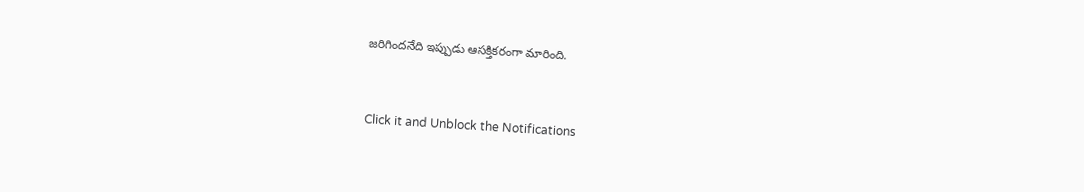జరిగిందనేది ఇప్పుడు ఆసక్తికరంగా మారింది.


Click it and Unblock the Notifications